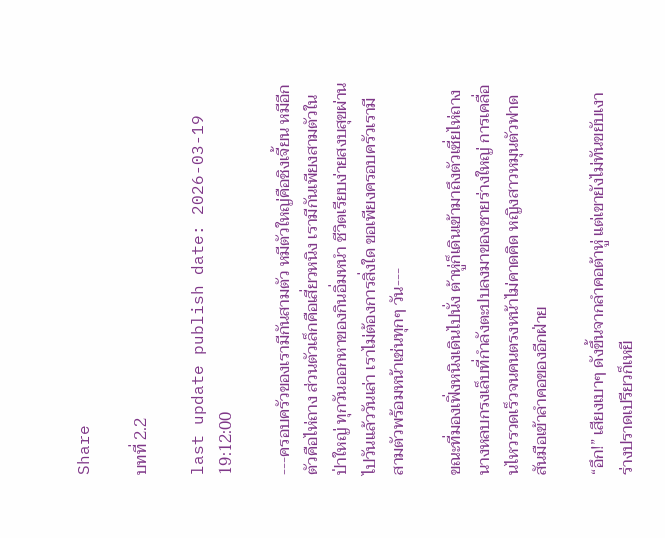Share

บทที่ 2.2

last update publish date: 2026-03-19 19:12:00

---ครอบครัวของเรามีกันสามตัว หมีตัวใหญ่คือชิงเจี้ยน หมีอีกตัวคือไห่ถาง ส่วนตัวเล็กคือเสี่ยวหนิง เรามีกันเพียงสามตัวในป่าใหญ่ ทุกวันออกหาของกินอิ่มหนำ ชีวิตเรียบง่ายสงบสุขผ่านไปวันแล้ววันเล่า เราไม่ต้องการสิ่งใด ขอเพียงครอบครัวเรามีสามตัวพร้อมหน้าเช่นทุกๆ วัน---

ขณะที่มองเฟิ่งหนิงเดินไปนั่ง ต้าหู่ก็เดินเข้ามาถึงตัวเซี่ยไห่ถาง นางหลบกรงเล็บที่กำลังตะปบลงมาของชายร่างใหญ่ การเคลื่อนไหวรวดเร็วจนคนตรงหน้าไม่คาดคิด หญิงสาวหมุนตัวฟาดสันมือเข้าลำคอของอีกฝ่าย

“อึก!” เสียงเบาๆ ดังขึ้นจากลำคอต้าหู่ แต่เขายังไม่ทันขยับเงาร่างปราดเปรียวก็เหยี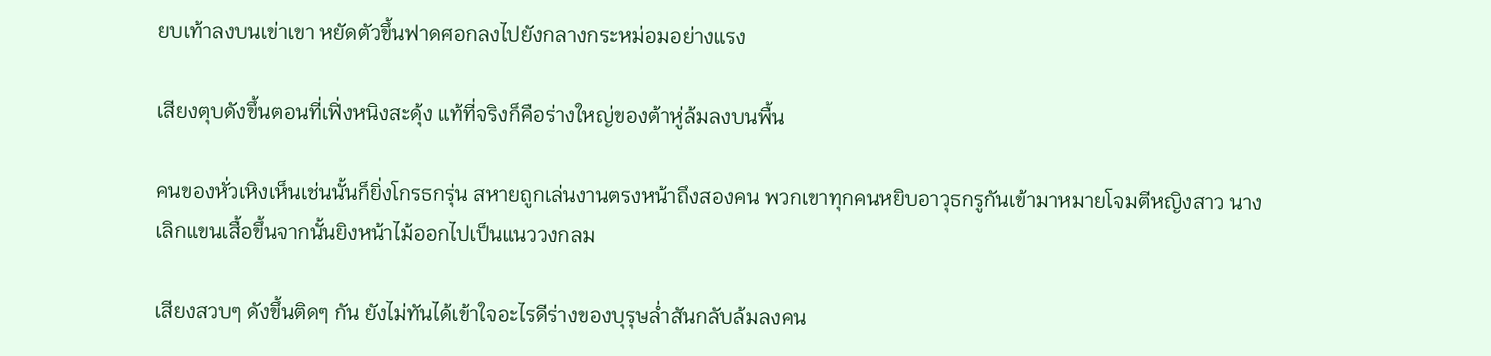ยบเท้าลงบนเข่าเขา หยัดตัวขึ้นฟาดศอกลงไปยังกลางกระหม่อมอย่างแรง

เสียงตุบดังขึ้นตอนที่เฟิ่งหนิงสะดุ้ง แท้ที่จริงก็คือร่างใหญ่ของต้าหู่ล้มลงบนพื้น

คนของหั่วเหิงเห็นเช่นนั้นก็ยิ่งโกรธกรุ่น สหายถูกเล่นงานตรงหน้าถึงสองคน พวกเขาทุกคนหยิบอาวุธกรูกันเข้ามาหมายโจมตีหญิงสาว นางเลิกแขนเสื้อขึ้นจากนั้นยิงหน้าไม้ออกไปเป็นแนววงกลม

เสียงสวบๆ ดังขึ้นติดๆ กัน ยังไม่ทันได้เข้าใจอะไรดีร่างของบุรุษล่ำสันกลับล้มลงคน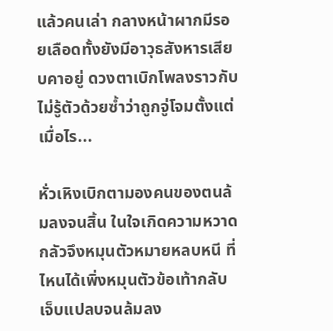แล้วคนเล่า กลางหน้าผากมีรอยเลือดทั้งยังมีอาวุธสังหารเสียบคาอยู่ ดวงตาเบิกโพลงราวกับไม่รู้ตัวด้วยซ้ำว่าถูกจู่โจมตั้งแต่เมื่อไร...

หั่วเหิงเบิกตามองคนของตนล้มลงจนสิ้น ในใจเกิดความหวาดกลัวจึงหมุนตัวหมายหลบหนี ที่ไหนได้เพิ่งหมุนตัวข้อเท้ากลับเจ็บแปลบจนล้มลง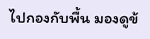ไปกองกับพื้น มองดูข้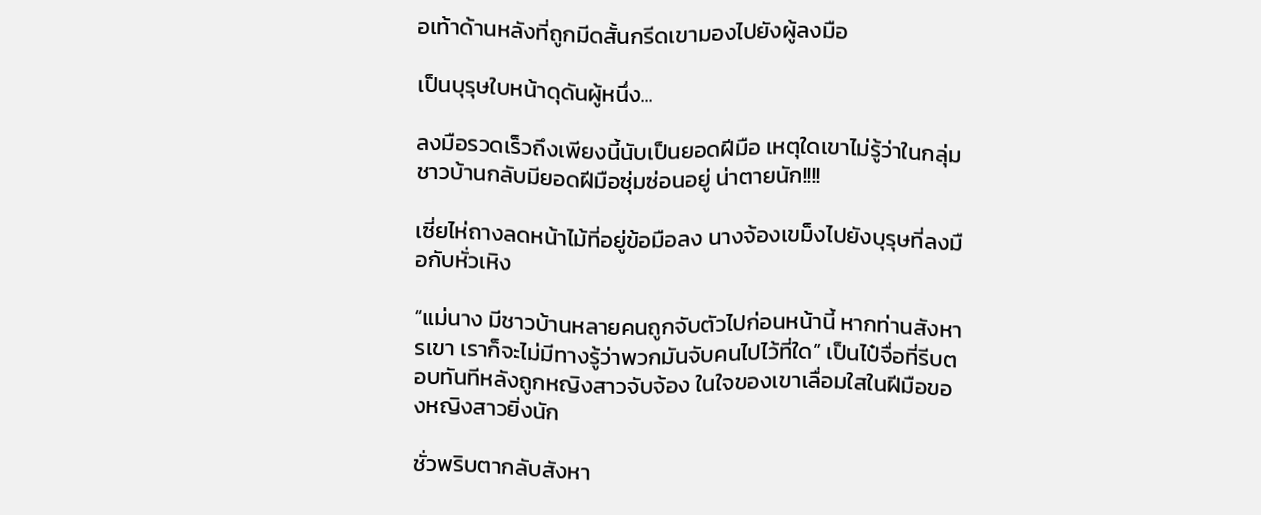อเท้าด้านหลังที่ถูกมีดสั้นกรีดเขามองไปยังผู้ลงมือ

เป็นบุรุษใบหน้าดุดันผู้หนึ่ง...

ลงมือรวดเร็วถึงเพียงนี้นับเป็นยอดฝีมือ เหตุใดเขาไม่รู้ว่าในกลุ่มชาวบ้านกลับมียอดฝีมือซุ่มซ่อนอยู่ น่าตายนัก!!!!

เซี่ยไห่ถางลดหน้าไม้ที่อยู่ข้อมือลง นางจ้องเขม็งไปยังบุรุษที่ลงมือกับหั่วเหิง

“แม่นาง มีชาวบ้านหลายคนถูกจับตัวไปก่อนหน้านี้ หากท่านสังหารเขา เราก็จะไม่มีทางรู้ว่าพวกมันจับคนไปไว้ที่ใด” เป็นไป๋จื่อที่รีบตอบทันทีหลังถูกหญิงสาวจับจ้อง ในใจของเขาเลื่อมใสในฝีมือของหญิงสาวยิ่งนัก

ชั่วพริบตากลับสังหา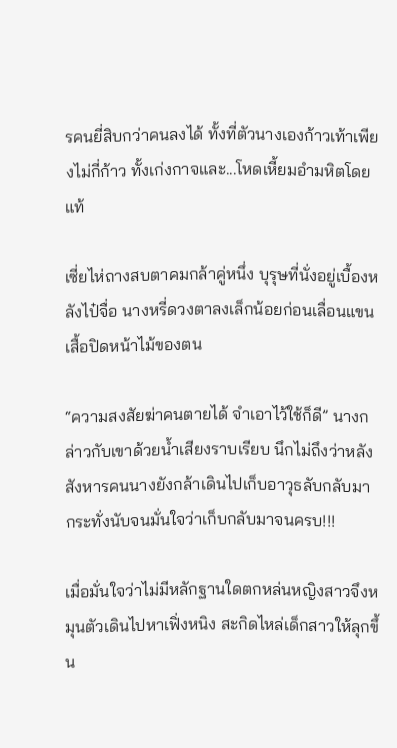รคนยี่สิบกว่าคนลงได้ ทั้งที่ตัวนางเองก้าวเท้าเพียงไม่กี่ก้าว ทั้งเก่งกาจและ...โหดเหี้ยมอำมหิตโดยแท้

เซี่ยไห่ถางสบตาคมกล้าคู่หนึ่ง บุรุษที่นั่งอยู่เบื้องหลังไป๋จื่อ นางหรี่ดวงตาลงเล็กน้อยก่อนเลื่อนแขนเสื้อปิดหน้าไม้ของตน

“ความสงสัยฆ่าคนตายได้ จำเอาไว้ใช้ก็ดี” นางกล่าวกับเขาด้วยน้ำเสียงราบเรียบ นึกไม่ถึงว่าหลังสังหารคนนางยังกล้าเดินไปเก็บอาวุธลับกลับมา กระทั่งนับจนมั่นใจว่าเก็บกลับมาจนครบ!!!

เมื่อมั่นใจว่าไม่มีหลักฐานใดตกหล่นหญิงสาวจึงหมุนตัวเดินไปหาเฟิ่งหนิง สะกิดไหล่เด็กสาวให้ลุกขึ้น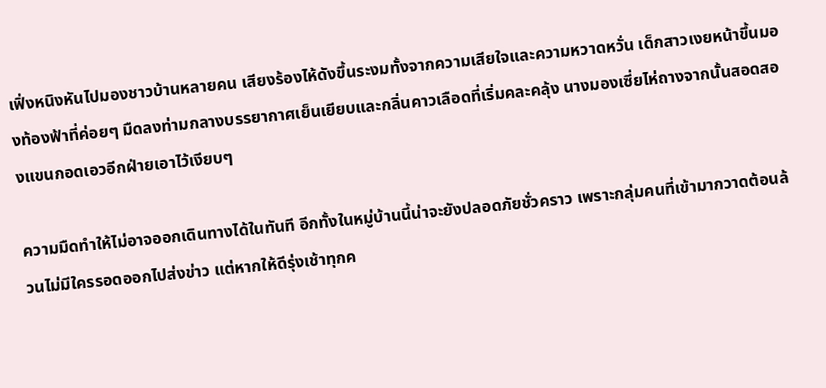เฟิ่งหนิงหันไปมองชาวบ้านหลายคน เสียงร้องไห้ดังขึ้นระงมทั้งจากความเสียใจและความหวาดหวั่น เด็กสาวเงยหน้าขึ้นมองท้องฟ้าที่ค่อยๆ มืดลงท่ามกลางบรรยากาศเย็นเยียบและกลิ่นคาวเลือดที่เริ่มคละคลุ้ง นางมองเซี่ยไห่ถางจากนั้นสอดสองแขนกอดเอวอีกฝ่ายเอาไว้เงียบๆ

ความมืดทำให้ไม่อาจออกเดินทางได้ในทันที อีกทั้งในหมู่บ้านนี้น่าจะยังปลอดภัยชั่วคราว เพราะกลุ่มคนที่เข้ามากวาดต้อนล้วนไม่มีใครรอดออกไปส่งข่าว แต่หากให้ดีรุ่งเช้าทุกค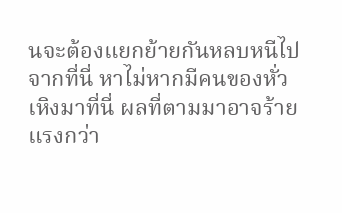นจะต้องแยกย้ายกันหลบหนีไปจากที่นี่ หาไม่หากมีคนของหั่วเหิงมาที่นี่ ผลที่ตามมาอาจร้ายแรงกว่า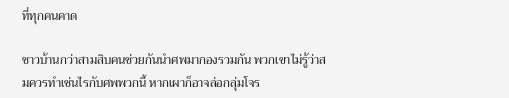ที่ทุกคนคาด

ชาวบ้านกว่าสามสิบคนช่วยกันนำศพมากองรวมกัน พวกเขาไม่รู้ว่าสมควรทำเช่นไรกับศพพวกนี้ หากเผาก็อาจล่อกลุ่มโจร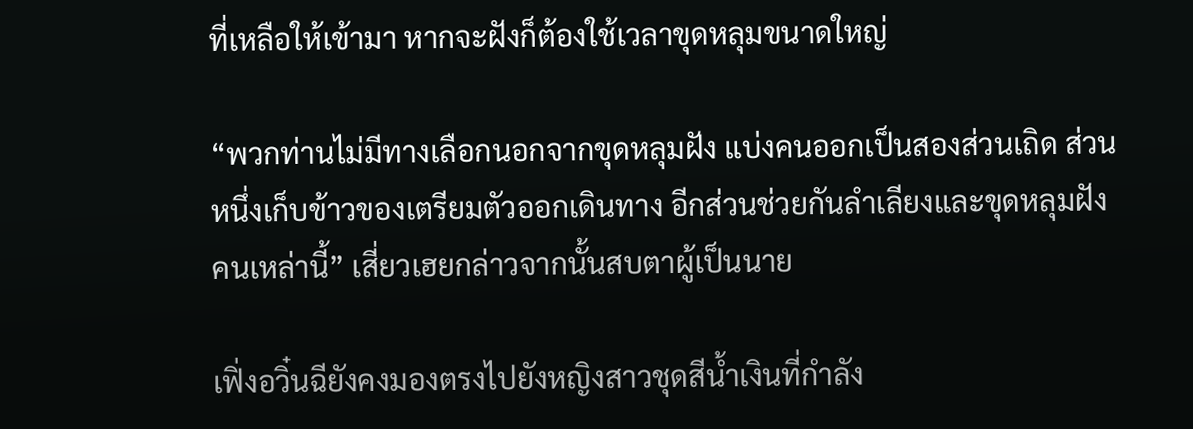ที่เหลือให้เข้ามา หากจะฝังก็ต้องใช้เวลาขุดหลุมขนาดใหญ่

“พวกท่านไม่มีทางเลือกนอกจากขุดหลุมฝัง แบ่งคนออกเป็นสองส่วนเถิด ส่วนหนึ่งเก็บข้าวของเตรียมตัวออกเดินทาง อีกส่วนช่วยกันลำเลียงและขุดหลุมฝังคนเหล่านี้” เสี่ยวเฮยกล่าวจากนั้นสบตาผู้เป็นนาย

เฟิ่งอวิ๋นฉียังคงมองตรงไปยังหญิงสาวชุดสีน้ำเงินที่กำลัง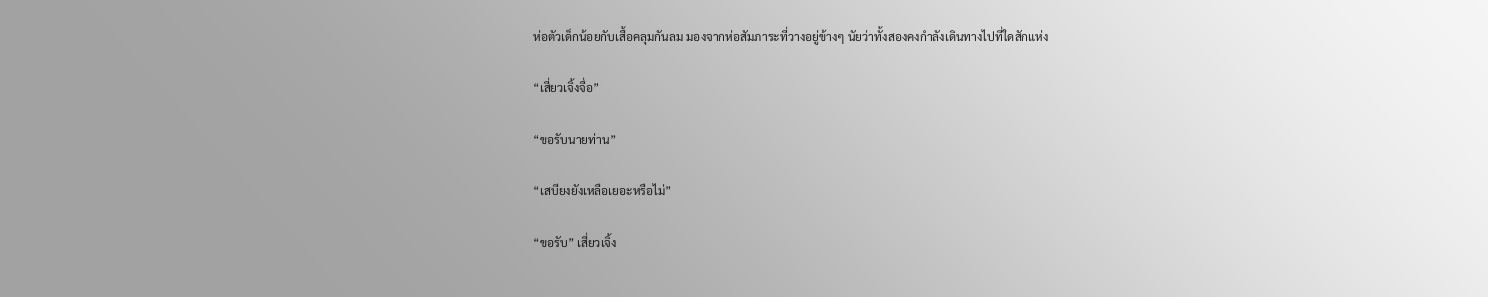ห่อตัวเด็กน้อยกับเสื้อคลุมกันลม มองจากห่อสัมภาระที่วางอยู่ข้างๆ นัยว่าทั้งสองคงกำลังเดินทางไปที่ใดสักแห่ง

“เสี่ยวเจิ้งจื่อ”

“ขอรับนายท่าน”

“เสบียงยังเหลือเยอะหรือไม่”

“ขอรับ” เสี่ยวเจิ้ง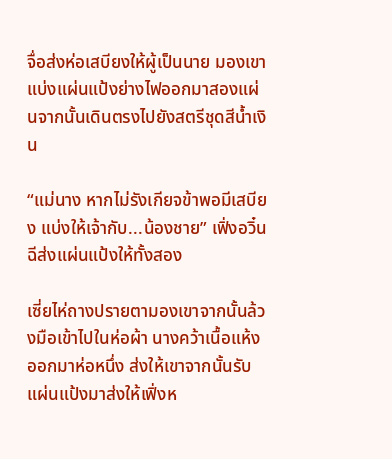จื่อส่งห่อเสบียงให้ผู้เป็นนาย มองเขาแบ่งแผ่นแป้งย่างไฟออกมาสองแผ่นจากนั้นเดินตรงไปยังสตรีชุดสีน้ำเงิน

“แม่นาง หากไม่รังเกียจข้าพอมีเสบียง แบ่งให้เจ้ากับ...น้องชาย” เฟิ่งอวิ๋นฉีส่งแผ่นแป้งให้ทั้งสอง

เซี่ยไห่ถางปรายตามองเขาจากนั้นล้วงมือเข้าไปในห่อผ้า นางคว้าเนื้อแห้งออกมาห่อหนึ่ง ส่งให้เขาจากนั้นรับแผ่นแป้งมาส่งให้เฟิ่งห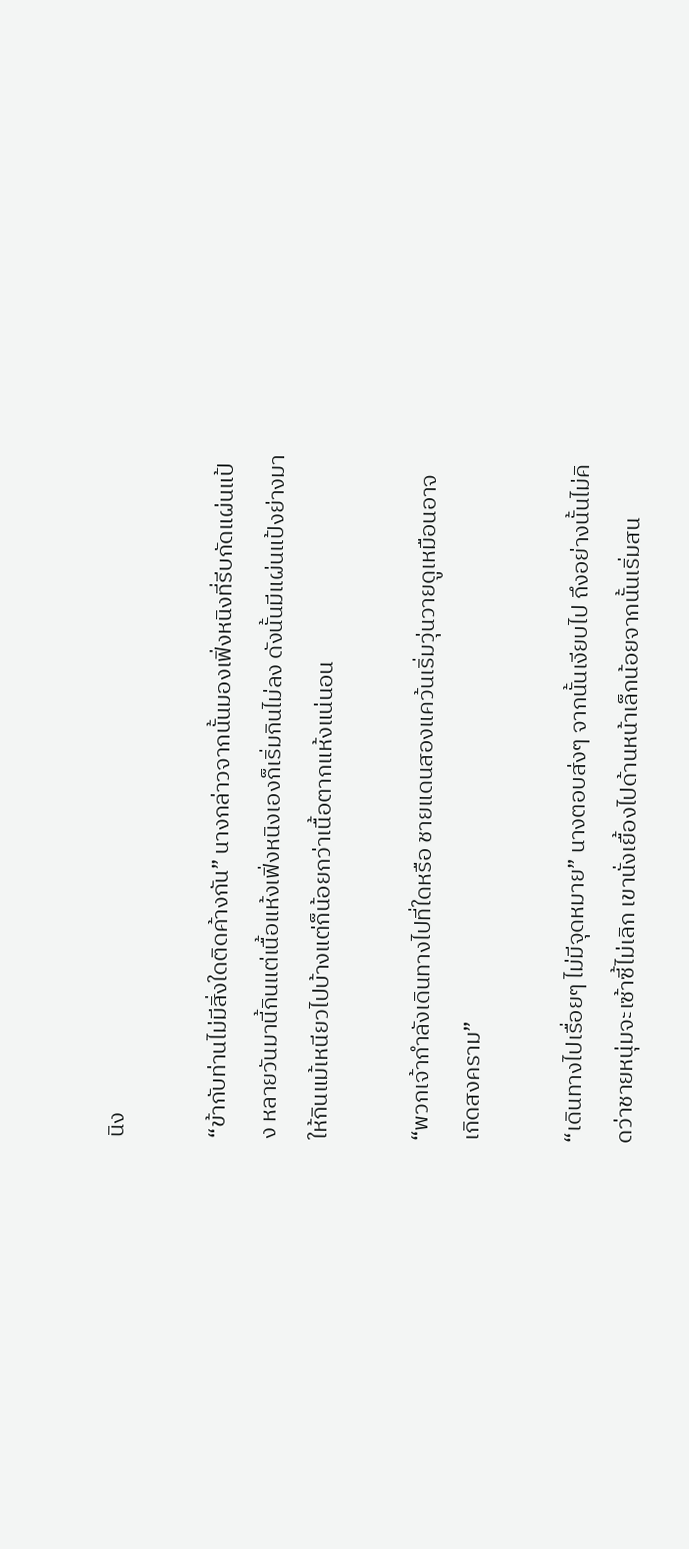นิง

“ข้ากับท่านไม่มีสิ่งใดติดค้างกัน” นางกล่าวจากนั้นมองเฟิ่งหนิงที่รีบกัดแผ่นแป้ง หลายวันมานี้กินแต่เนื้อแห้งเฟิ่งหนิงเองก็เริ่มกินไม่ลง ดังนั้นมีแผ่นแป้งย่างมาให้กินแม้เหนียวไปบ้างแต่ก็น้อยกว่าเนื้อตากแห้งแน่นอน

“พวกเจ้ากำลังเดินทางไปที่ใดหรือ ชายแดนสองแคว้นเริ่มวุ่นวายดูเหมือนอาจเกิดสงคราม”

“เดินทางไปเรื่อยๆ ไม่มีจุดหมาย” นางตอบส่งๆ จากนั้นเงียบไป ถึงอย่างนั้นไม่คิดว่าชายหนุ่มจะเซ้าซี้ไม่เลิก เขานั่งเยื้องไปด้านหน้าเล็กน้อยจากนั้นเริ่มสน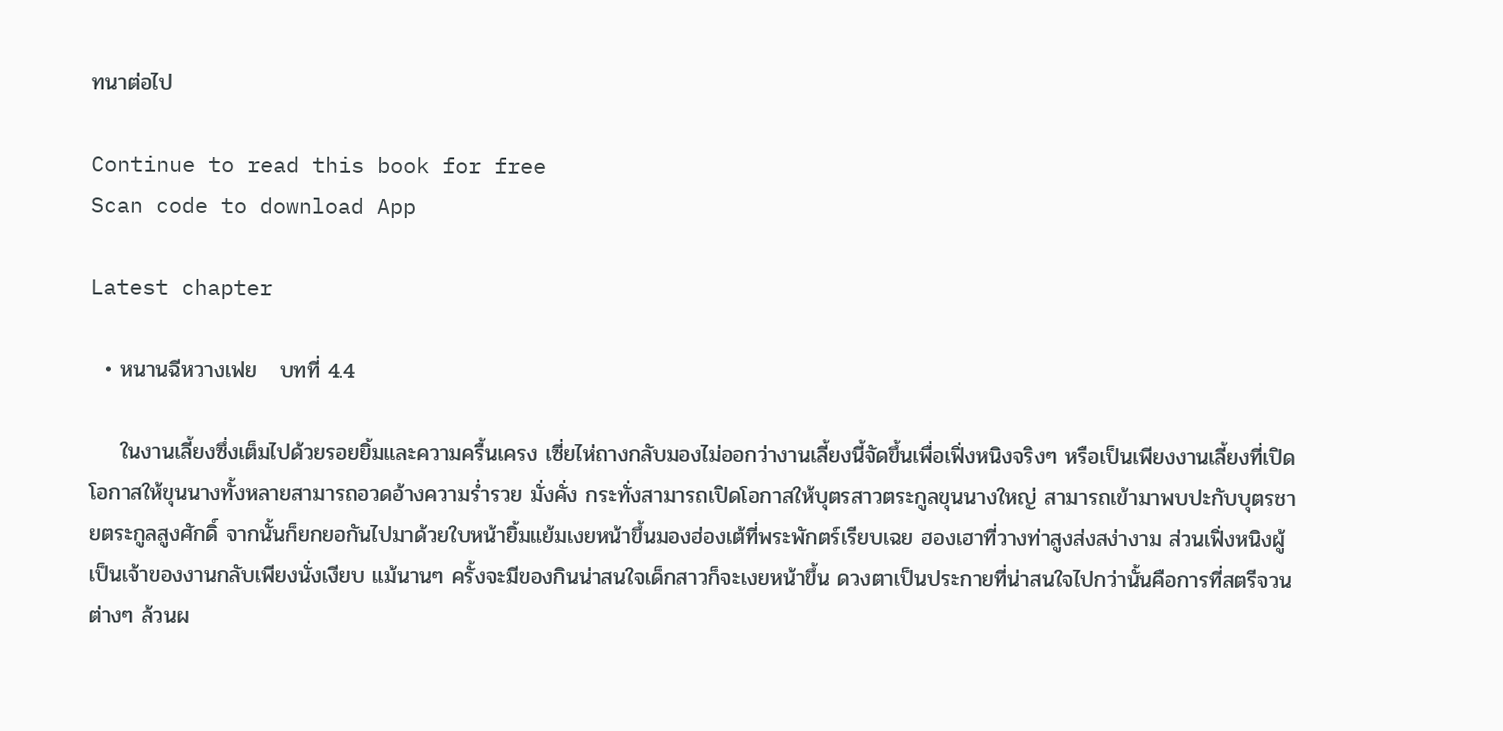ทนาต่อไป

Continue to read this book for free
Scan code to download App

Latest chapter

  • หนานฉีหวางเฟย   บทที่ 4.4

    ในงานเลี้ยงซึ่งเต็มไปด้วยรอยยิ้มและความครื้นเครง เซี่ยไห่ถางกลับมองไม่ออกว่างานเลี้ยงนี้จัดขึ้นเพื่อเฟิ่งหนิงจริงๆ หรือเป็นเพียงงานเลี้ยงที่เปิดโอกาสให้ขุนนางทั้งหลายสามารถอวดอ้างความร่ำรวย มั่งคั่ง กระทั่งสามารถเปิดโอกาสให้บุตรสาวตระกูลขุนนางใหญ่ สามารถเข้ามาพบปะกับบุตรชายตระกูลสูงศักดิ์ จากนั้นก็ยกยอกันไปมาด้วยใบหน้ายิ้มแย้มเงยหน้าขึ้นมองฮ่องเต้ที่พระพักตร์เรียบเฉย ฮองเฮาที่วางท่าสูงส่งสง่างาม ส่วนเฟิ่งหนิงผู้เป็นเจ้าของงานกลับเพียงนั่งเงียบ แม้นานๆ ครั้งจะมีของกินน่าสนใจเด็กสาวก็จะเงยหน้าขึ้น ดวงตาเป็นประกายที่น่าสนใจไปกว่านั้นคือการที่สตรีจวนต่างๆ ล้วนผ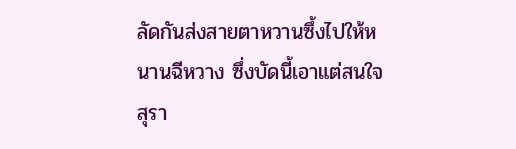ลัดกันส่งสายตาหวานซึ้งไปให้หนานฉีหวาง ซึ่งบัดนี้เอาแต่สนใจสุรา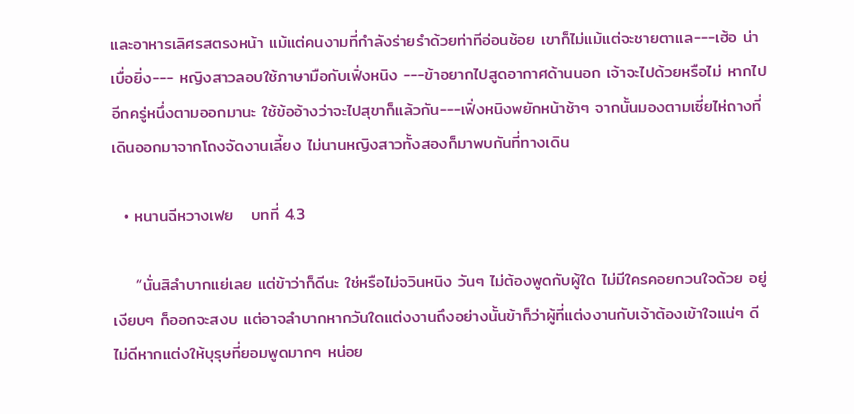และอาหารเลิศรสตรงหน้า แม้แต่คนงามที่กำลังร่ายรำด้วยท่าทีอ่อนช้อย เขาก็ไม่แม้แต่จะชายตาแล---เฮ้อ น่าเบื่อยิ่ง--- หญิงสาวลอบใช้ภาษามือกับเฟิ่งหนิง ---ข้าอยากไปสูดอากาศด้านนอก เจ้าจะไปด้วยหรือไม่ หากไปอีกครู่หนึ่งตามออกมานะ ใช้ข้ออ้างว่าจะไปสุขาก็แล้วกัน---เฟิ่งหนิงพยักหน้าช้าๆ จากนั้นมองตามเซี่ยไห่ถางที่เดินออกมาจากโถงจัดงานเลี้ยง ไม่นานหญิงสาวทั้งสองก็มาพบกันที่ทางเดิน

  • หนานฉีหวางเฟย   บทที่ 4.3

    “นั่นสิลำบากแย่เลย แต่ข้าว่าก็ดีนะ ใช่หรือไม่จวินหนิง วันๆ ไม่ต้องพูดกับผู้ใด ไม่มีใครคอยกวนใจด้วย อยู่เงียบๆ ก็ออกจะสงบ แต่อาจลำบากหากวันใดแต่งงานถึงอย่างนั้นข้าก็ว่าผู้ที่แต่งงานกับเจ้าต้องเข้าใจแน่ๆ ดีไม่ดีหากแต่งให้บุรุษที่ยอมพูดมากๆ หน่อย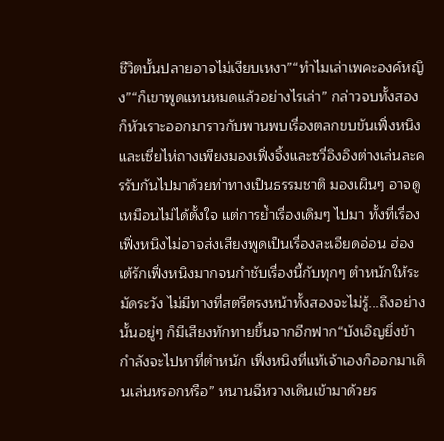ชีวิตบั้นปลายอาจไม่เงียบเหงา”“ทำไมเล่าเพคะองค์หญิง”“ก็เขาพูดแทนหมดแล้วอย่างไรเล่า” กล่าวจบทั้งสองก็หัวเราะออกมาราวกับพานพบเรื่องตลกขบขันเฟิ่งหนิงและเซี่ยไห่ถางเพียงมองเฟิ่งจิ้งและซวี่อิงอิงต่างเล่นละครรับกันไปมาด้วยท่าทางเป็นธรรมชาติ มองเผินๆ อาจดูเหมือนไม่ได้ตั้งใจ แต่การย้ำเรื่องเดิมๆ ไปมา ทั้งที่เรื่องเฟิ่งหนิงไม่อาจส่งเสียงพูดเป็นเรื่องละเอียดอ่อน ฮ่องเต้รักเฟิ่งหนิงมากจนกำชับเรื่องนี้กับทุกๆ ตำหนักให้ระมัดระวัง ไม่มีทางที่สตรีตรงหน้าทั้งสองจะไม่รู้...ถึงอย่างนั้นอยู่ๆ ก็มีเสียงทักทายขึ้นจากอีกฟาก“บังเอิญยิ่งข้ากำลังจะไปหาที่ตำหนัก เฟิ่งหนิงที่แท้เจ้าเองก็ออกมาเดินเล่นหรอกหรือ” หนานฉีหวางเดินเข้ามาด้วยร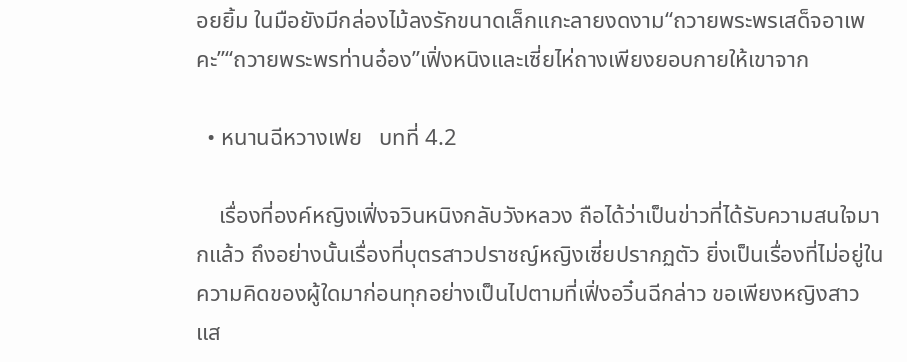อยยิ้ม ในมือยังมีกล่องไม้ลงรักขนาดเล็กแกะลายงดงาม“ถวายพระพรเสด็จอาเพคะ”“ถวายพระพรท่านอ๋อง”เฟิ่งหนิงและเซี่ยไห่ถางเพียงยอบกายให้เขาจาก

  • หนานฉีหวางเฟย   บทที่ 4.2

    เรื่องที่องค์หญิงเฟิ่งจวินหนิงกลับวังหลวง ถือได้ว่าเป็นข่าวที่ได้รับความสนใจมากแล้ว ถึงอย่างนั้นเรื่องที่บุตรสาวปราชญ์หญิงเซี่ยปรากฏตัว ยิ่งเป็นเรื่องที่ไม่อยู่ในความคิดของผู้ใดมาก่อนทุกอย่างเป็นไปตามที่เฟิ่งอวิ๋นฉีกล่าว ขอเพียงหญิงสาวแส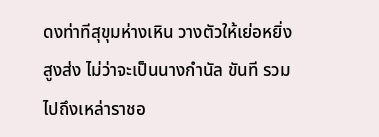ดงท่าทีสุขุมห่างเหิน วางตัวให้เย่อหยิ่งสูงส่ง ไม่ว่าจะเป็นนางกำนัล ขันที รวมไปถึงเหล่าราชอ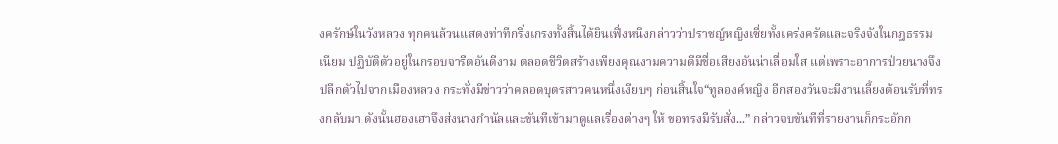งครักษ์ในวังหลวง ทุกคนล้วนแสดงท่าทีกริ่งเกรงทั้งสิ้นได้ยินเฟิ่งหนิงกล่าวว่าปราชญ์หญิงเซี่ยทั้งเคร่งครัดและจริงจังในกฎธรรมเนียม ปฏิบัติตัวอยู่ในกรอบจารีตอันดีงาม ตลอดชีวิตสร้างเพียงคุณงามความดีมีชื่อเสียงอันน่าเลื่อมใส แต่เพราะอาการป่วยนางจึงปลีกตัวไปจากเมืองหลวง กระทั่งมีข่าวว่าคลอดบุตรสาวคนหนึ่งเงียบๆ ก่อนสิ้นใจ“ทูลองค์หญิง อีกสองวันจะมีงานเลี้ยงต้อนรับที่ทรงกลับมา ดังนั้นฮองเฮาจึงส่งนางกำนัลและขันทีเข้ามาดูแลเรื่องต่างๆ ให้ ขอทรงมีรับสั่ง...” กล่าวจบขันทีที่รายงานก็กระอักก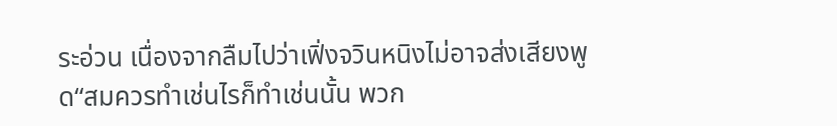ระอ่วน เนื่องจากลืมไปว่าเฟิ่งจวินหนิงไม่อาจส่งเสียงพูด“สมควรทำเช่นไรก็ทำเช่นนั้น พวก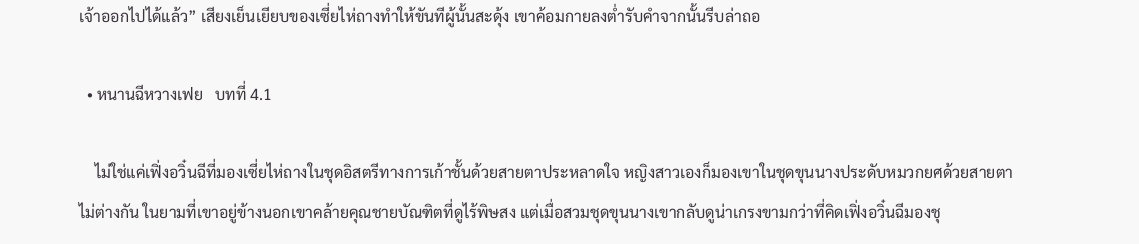เจ้าออกไปได้แล้ว” เสียงเย็นเยียบของเซี่ยไห่ถางทำให้ขันทีผู้นั้นสะดุ้ง เขาค้อมกายลงต่ำรับคำจากนั้นรีบล่าถอ

  • หนานฉีหวางเฟย   บทที่ 4.1

    ไม่ใช่แค่เฟิ่งอวิ๋นฉีที่มองเซี่ยไห่ถางในชุดอิสตรีทางการเก้าชั้นด้วยสายตาประหลาดใจ หญิงสาวเองก็มองเขาในชุดขุนนางประดับหมวกยศด้วยสายตาไม่ต่างกัน ในยามที่เขาอยู่ข้างนอกเขาคล้ายคุณชายบัณฑิตที่ดูไร้พิษสง แต่เมื่อสวมชุดขุนนางเขากลับดูน่าเกรงขามกว่าที่คิดเฟิ่งอวิ๋นฉีมองชุ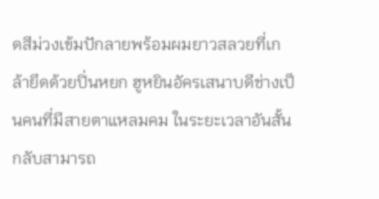ดสีม่วงเข้มปักลายพร้อมผมยาวสลวยที่เกล้ายึดด้วยปิ่นหยก ฮูหยินอัครเสนาบดีช่างเป็นคนที่มีสายตาแหลมคม ในระยะเวลาอันสั้นกลับสามารถ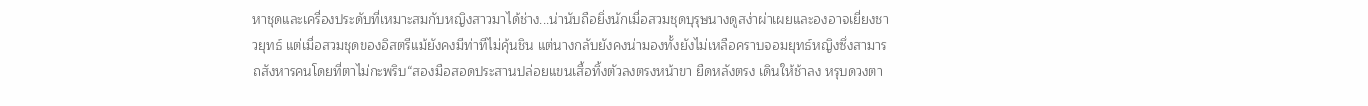หาชุดและเครื่องประดับที่เหมาะสมกับหญิงสาวมาได้ช่าง...น่านับถือยิ่งนักเมื่อสวมชุดบุรุษนางดูสง่าผ่าเผยและองอาจเยี่ยงชาวยุทธ์ แต่เมื่อสวมชุดของอิสตรีแม้ยังคงมีท่าทีไม่คุ้นชิน แต่นางกลับยังคงน่ามองทั้งยังไม่เหลือคราบจอมยุทธ์หญิงซึ่งสามารถสังหารคนโดยที่ตาไม่กะพริบ“สองมือสอดประสานปล่อยแขนเสื้อทิ้งตัวลงตรงหน้าขา ยืดหลังตรง เดินให้ช้าลง หรุบดวงตา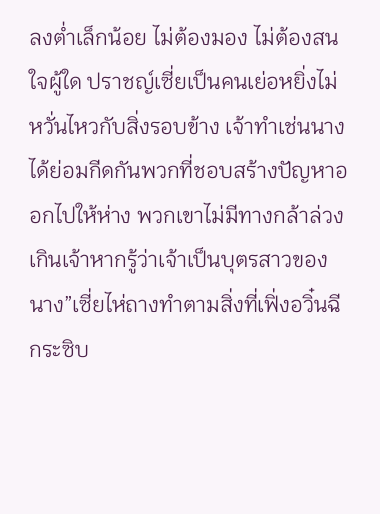ลงต่ำเล็กน้อย ไม่ต้องมอง ไม่ต้องสนใจผู้ใด ปราชญ์เซี่ยเป็นคนเย่อหยิ่งไม่หวั่นไหวกับสิ่งรอบข้าง เจ้าทำเช่นนางได้ย่อมกีดกันพวกที่ชอบสร้างปัญหาออกไปให้ห่าง พวกเขาไม่มีทางกล้าล่วงเกินเจ้าหากรู้ว่าเจ้าเป็นบุตรสาวของนาง”เซี่ยไห่ถางทำตามสิ่งที่เฟิ่งอวิ๋นฉีกระซิบ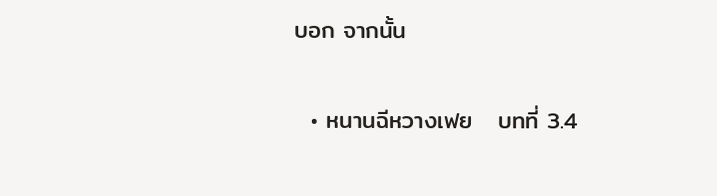บอก จากนั้น

  • หนานฉีหวางเฟย   บทที่ 3.4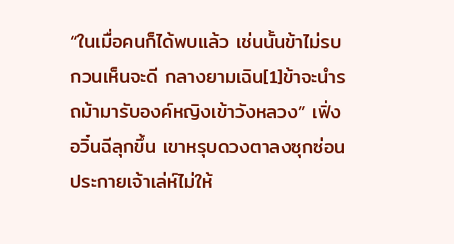“ในเมื่อคนก็ได้พบแล้ว เช่นนั้นข้าไม่รบกวนเห็นจะดี กลางยามเฉิน[1]ข้าจะนำรถม้ามารับองค์หญิงเข้าวังหลวง” เฟิ่งอวิ๋นฉีลุกขึ้น เขาหรุบดวงตาลงซุกซ่อนประกายเจ้าเล่ห์ไม่ให้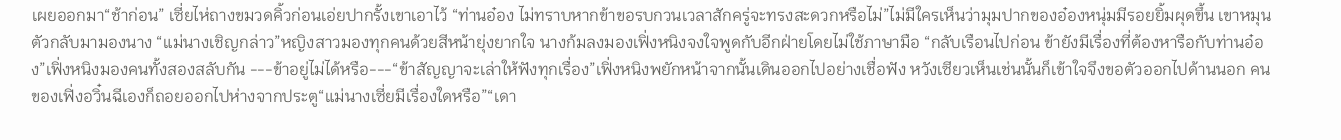เผยออกมา“ช้าก่อน” เซี่ยไห่ถางขมวดคิ้วก่อนเอ่ยปากรั้งเขาเอาไว้ “ท่านอ๋อง ไม่ทราบหากข้าขอรบกวนเวลาสักครู่จะทรงสะดวกหรือไม่”ไม่มีใครเห็นว่ามุมปากของอ๋องหนุ่มมีรอยยิ้มผุดขึ้น เขาหมุนตัวกลับมามองนาง “แม่นางเชิญกล่าว”หญิงสาวมองทุกคนด้วยสีหน้ายุ่งยากใจ นางก้มลงมองเฟิ่งหนิงจงใจพูดกับอีกฝ่ายโดยไม่ใช้ภาษามือ “กลับเรือนไปก่อน ข้ายังมีเรื่องที่ต้องหารือกับท่านอ๋อง”เฟิ่งหนิงมองคนทั้งสองสลับกัน ---ข้าอยู่ไม่ได้หรือ---“ข้าสัญญาจะเล่าให้ฟังทุกเรื่อง”เฟิ่งหนิงพยักหน้าจากนั้นเดินออกไปอย่างเชื่อฟัง หวังเซียวเห็นเช่นนั้นก็เข้าใจจึงขอตัวออกไปด้านนอก คนของเฟิ่งอวิ๋นฉีเองก็ถอยออกไปห่างจากประตู“แม่นางเซี่ยมีเรื่องใดหรือ”“เดา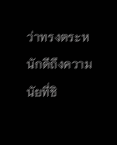ว่าทรงตระหนักดีถึงความนัยที่ชิ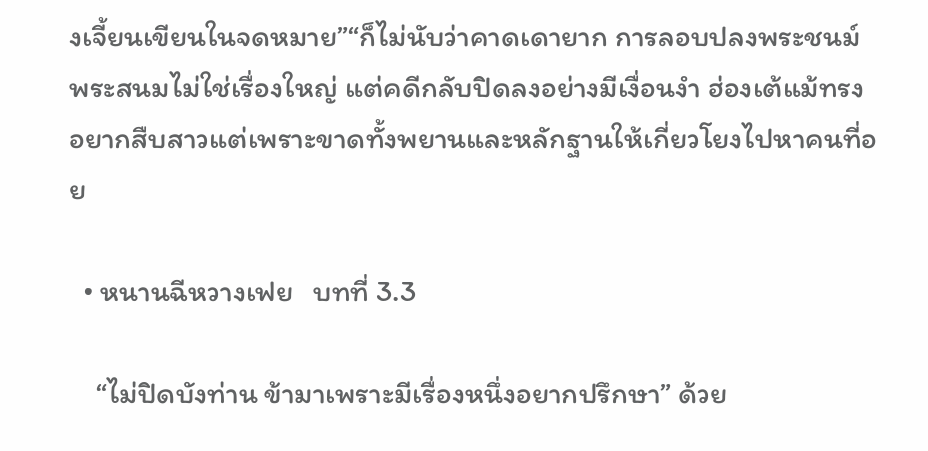งเจี้ยนเขียนในจดหมาย”“ก็ไม่นับว่าคาดเดายาก การลอบปลงพระชนม์พระสนมไม่ใช่เรื่องใหญ่ แต่คดีกลับปิดลงอย่างมีเงื่อนงำ ฮ่องเต้แม้ทรงอยากสืบสาวแต่เพราะขาดทั้งพยานและหลักฐานให้เกี่ยวโยงไปหาคนที่อย

  • หนานฉีหวางเฟย   บทที่ 3.3

    “ไม่ปิดบังท่าน ข้ามาเพราะมีเรื่องหนึ่งอยากปรึกษา” ด้วย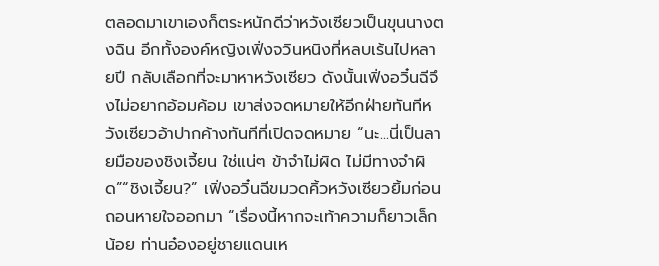ตลอดมาเขาเองก็ตระหนักดีว่าหวังเซียวเป็นขุนนางตงฉิน อีกทั้งองค์หญิงเฟิ่งจวินหนิงที่หลบเร้นไปหลายปี กลับเลือกที่จะมาหาหวังเซียว ดังนั้นเฟิ่งอวิ๋นฉีจึงไม่อยากอ้อมค้อม เขาส่งจดหมายให้อีกฝ่ายทันทีหวังเซียวอ้าปากค้างทันทีที่เปิดจดหมาย “นะ...นี่เป็นลายมือของชิงเจี้ยน ใช่แน่ๆ ข้าจำไม่ผิด ไม่มีทางจำผิด”“ชิงเจี้ยน?” เฟิ่งอวิ๋นฉีขมวดคิ้วหวังเซียวยิ้มก่อนถอนหายใจออกมา “เรื่องนี้หากจะเท้าความก็ยาวเล็กน้อย ท่านอ๋องอยู่ชายแดนเห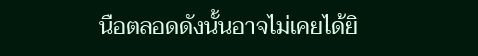นือตลอดดังนั้นอาจไม่เคยได้ยิ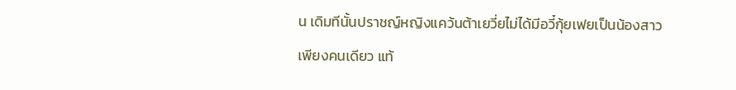น เดิมทีนั้นปราชญ์หญิงแคว้นต้าเยวี่ยไม่ได้มีอวี๋กุ้ยเฟยเป็นน้องสาวเพียงคนเดียว แท้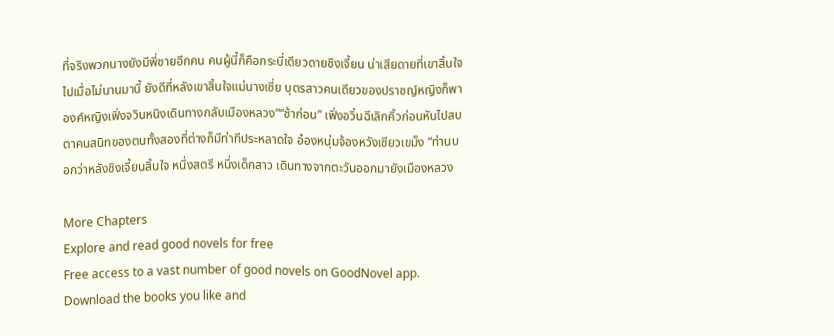ที่จริงพวกนางยังมีพี่ชายอีกคน คนผู้นี้ก็คือกระบี่เดียวดายชิงเจี้ยน น่าเสียดายที่เขาสิ้นใจไปเมื่อไม่นานมานี้ ยังดีที่หลังเขาสิ้นใจแม่นางเซี่ย บุตรสาวคนเดียวของปราชญ์หญิงก็พาองค์หญิงเฟิ่งจวินหนิงเดินทางกลับเมืองหลวง”“ช้าก่อน” เฟิ่งอวิ๋นฉีเลิกคิ้วก่อนหันไปสบตาคนสนิทของตนทั้งสองที่ต่างก็มีท่าทีประหลาดใจ อ๋องหนุ่มจ้องหวังเซียวเขม็ง “ท่านบอกว่าหลังชิงเจี้ยนสิ้นใจ หนึ่งสตรี หนึ่งเด็กสาว เดินทางจากตะวันออกมายังเมืองหลวง

More Chapters
Explore and read good novels for free
Free access to a vast number of good novels on GoodNovel app. Download the books you like and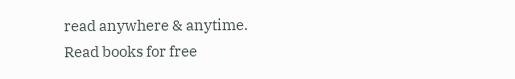read anywhere & anytime.
Read books for free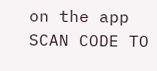on the app
SCAN CODE TO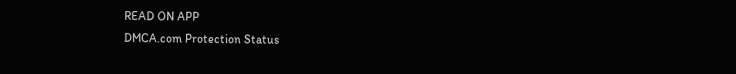READ ON APP
DMCA.com Protection Status